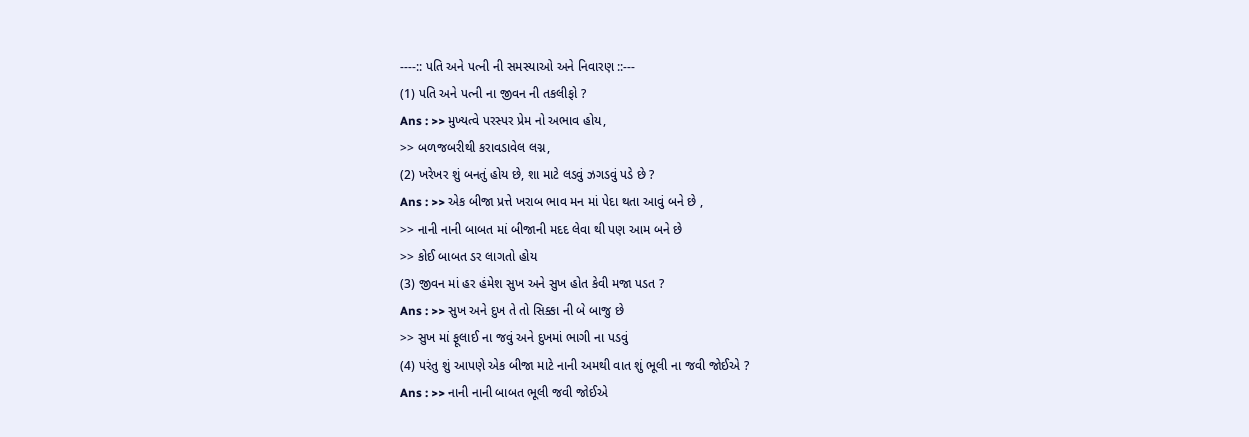----:: પતિ અને પત્ની ની સમસ્યાઓ અને નિવારણ ::---
(1) પતિ અને પત્ની ના જીવન ની તકલીફો ?
Ans : >> મુખ્યત્વે પરસ્પર પ્રેમ નો અભાવ હોય,
>> બળજબરીથી કરાવડાવેલ લગ્ન,
(2) ખરેખર શું બનતું હોય છે, શા માટે લડવું ઝગડવું પડે છે ?
Ans : >> એક બીજા પ્રત્તે ખરાબ ભાવ મન માં પેદા થતા આવું બને છે ,
>> નાની નાની બાબત માં બીજાની મદદ લેવા થી પણ આમ બને છે
>> કોઈ બાબત ડર લાગતો હોય
(3) જીવન માં હર હંમેશ સુખ અને સુખ હોત કેવી મજા પડત ?
Ans : >> સુખ અને દુખ તે તો સિક્કા ની બે બાજુ છે
>> સુખ માં ફૂલાઈ ના જવું અને દુખમાં ભાગી ના પડવું
(4) પરંતુ શું આપણે એક બીજા માટે નાની અમથી વાત શું ભૂલી ના જવી જોઈએ ?
Ans : >> નાની નાની બાબત ભૂલી જવી જોઈએ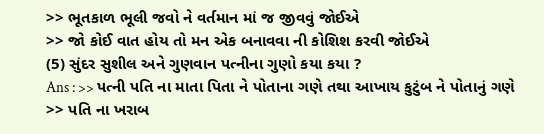>> ભૂતકાળ ભૂલી જવો ને વર્તમાન માં જ જીવવું જોઈએ
>> જો કોઈ વાત હોય તો મન એક બનાવવા ની કોશિશ કરવી જોઈએ
(5) સુંદર સુશીલ અને ગુણવાન પત્નીના ગુણો કયા કયા ?
Ans : >> પત્ની પતિ ના માતા પિતા ને પોતાના ગણે તથા આખાય કુટુંબ ને પોતાનું ગણે
>> પતિ ના ખરાબ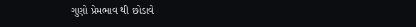ગુણો પ્રેમભાવ થી છોડાવે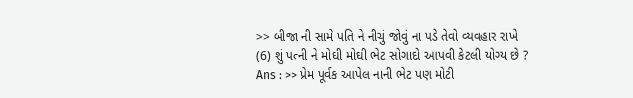>> બીજા ની સામે પતિ ને નીચું જોવું ના પડે તેવો વ્યવહાર રાખે
(6) શું પત્ની ને મોઘી મોઘી ભેટ સોગાદો આપવી કેટલી યોગ્ય છે ?
Ans : >> પ્રેમ પૂર્વક આપેલ નાની ભેટ પણ મોટી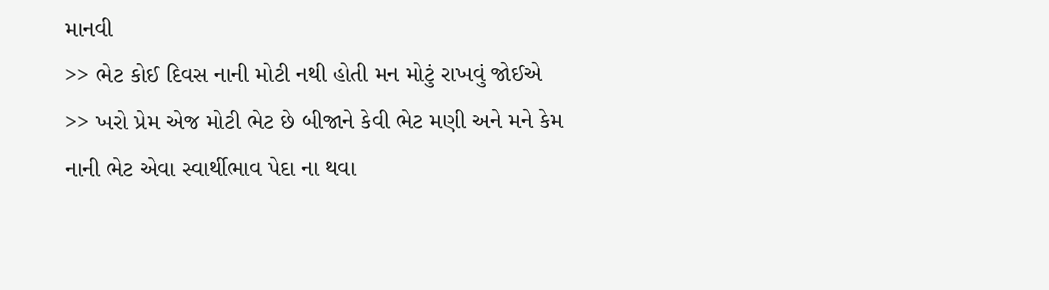માનવી
>> ભેટ કોઈ દિવસ નાની મોટી નથી હોતી મન મોટું રાખવું જોઈએ
>> ખરો પ્રેમ એજ મોટી ભેટ છે બીજાને કેવી ભેટ મણી અને મને કેમ નાની ભેટ એવા સ્વાર્થીભાવ પેદા ના થવા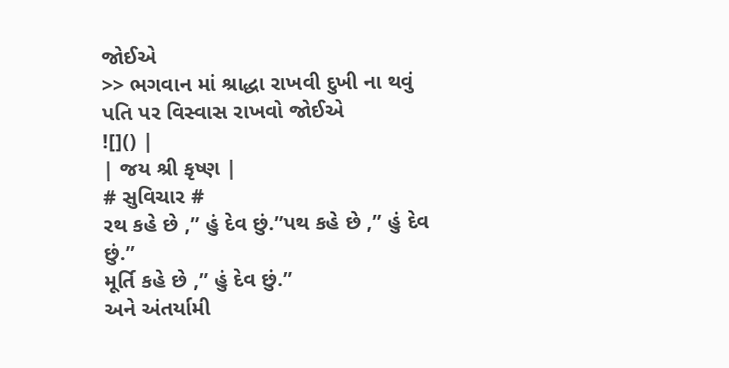જોઈએ
>> ભગવાન માં શ્રાદ્ધા રાખવી દુખી ના થવું પતિ પર વિસ્વાસ રાખવો જોઈએ
![]() |
| જય શ્રી કૃષ્ણ |
# સુવિચાર #
રથ કહે છે ,” હું દેવ છું.”પથ કહે છે ,” હું દેવ છું.”
મૂર્તિ કહે છે ,” હું દેવ છું.”
અને અંતર્યામી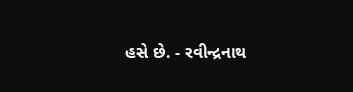હસે છે. - રવીન્દ્રનાથ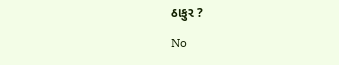ઠાકુર ?

No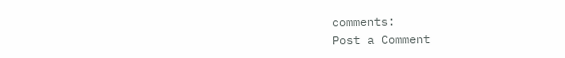comments:
Post a Comment